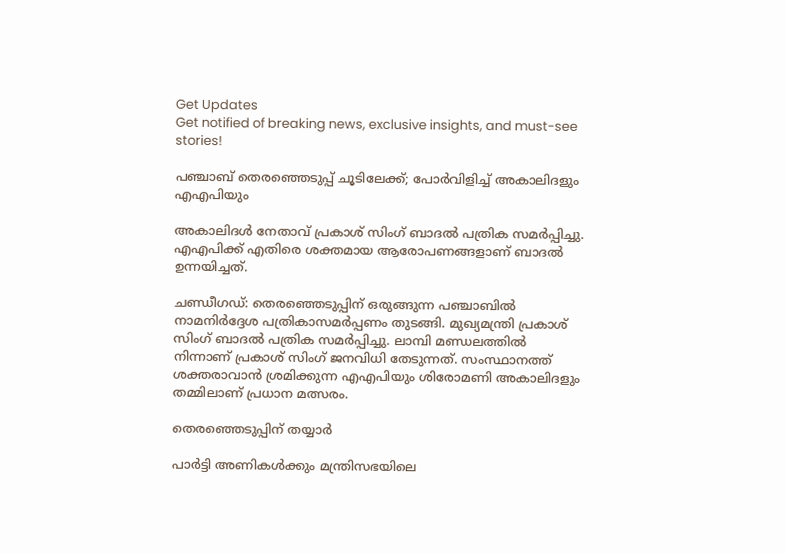Get Updates
Get notified of breaking news, exclusive insights, and must-see stories!

പഞ്ചാബ് തെരഞ്ഞെടുപ്പ് ചൂടിലേക്ക്; പോർവിളിച്ച് അകാലിദളും എഎപിയും

അകാലിദൾ നേതാവ് പ്രകാശ് സിംഗ് ബാദൽ പത്രിക സമർപ്പിച്ചു. എഎപിക്ക് എതിരെ ശക്തമായ ആരോപണങ്ങളാണ് ബാദൽ ഉന്നയിച്ചത്.

ചണ്ഡീഗഡ്: തെരഞ്ഞെടുപ്പിന് ഒരുങ്ങുന്ന പഞ്ചാബില്‍ നാമനിര്‍ദ്ദേശ പത്രികാസമര്‍പ്പണം തുടങ്ങി. മുഖ്യമന്ത്രി പ്രകാശ് സിംഗ് ബാദല്‍ പത്രിക സമര്‍പ്പിച്ചു. ലാമ്പി മണ്ഡലത്തില്‍ നിന്നാണ് പ്രകാശ് സിംഗ് ജനവിധി തേടുന്നത്. സംസ്ഥാനത്ത് ശക്തരാവാൻ ശ്രമിക്കുന്ന എഎപിയും ശിരോമണി അകാലിദളും തമ്മിലാണ് പ്രധാന മത്സരം.

തെരഞ്ഞെടുപ്പിന് തയ്യാര്‍

പാര്‍ട്ടി അണികൾക്കും മന്ത്രിസഭയിലെ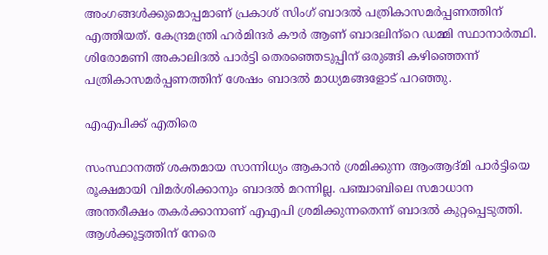അംഗങ്ങള്‍ക്കുമൊപ്പമാണ് പ്രകാശ് സിംഗ് ബാദല്‍ പത്രികാസമര്‍പ്പണത്തിന് എത്തിയത്. കേന്ദ്രമന്ത്രി ഹര്‍മിന്ദര്‍ കൗര്‍ ആണ് ബാദലിന്‌റെ ഡമ്മി സ്ഥാനാര്‍ത്ഥി. ശിരോമണി അകാലിദല്‍ പാര്‍ട്ടി തെരഞ്ഞെടുപ്പിന് ഒരുങ്ങി കഴിഞ്ഞെന്ന് പത്രികാസമര്‍പ്പണത്തിന് ശേഷം ബാദല്‍ മാധ്യമങ്ങളോട് പറഞ്ഞു.

എഎപിക്ക് എതിരെ

സംസ്ഥാനത്ത് ശക്തമായ സാന്നിധ്യം ആകാന്‍ ശ്രമിക്കുന്ന ആംആദ്മി പാര്‍ട്ടിയെ രൂക്ഷമായി വിമര്‍ശിക്കാനും ബാദല്‍ മറന്നില്ല. പഞ്ചാബിലെ സമാധാന അന്തരീക്ഷം തകര്‍ക്കാനാണ് എഎപി ശ്രമിക്കുന്നതെന്ന് ബാദല്‍ കുറ്റപ്പെടുത്തി. ആള്‍ക്കൂട്ടത്തിന് നേരെ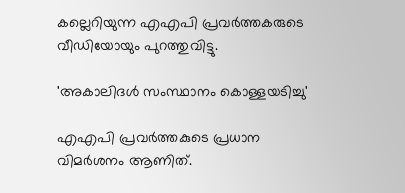കല്ലെറിയുന്ന എഎപി പ്രവര്‍ത്തകരുടെ വീഡിയോയും പുറത്തുവിട്ടു.

'അകാലിദള്‍ സംസ്ഥാനം കൊള്ളയടിച്ചു'

എഎപി പ്രവര്‍ത്തകുടെ പ്രധാന വിമര്‍ശനം ആണിത്.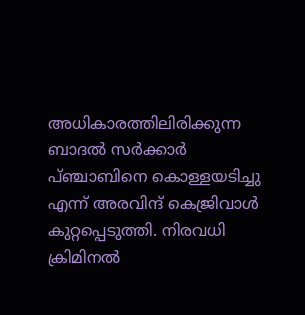അധികാരത്തിലിരിക്കുന്ന ബാദല്‍ സര്‍ക്കാര്‍ പ്ഞ്ചാബിനെ കൊള്ളയടിച്ചു എന്ന് അരവിന്ദ് കെജ്രിവാള്‍ കുറ്റപ്പെടുത്തി. നിരവധി ക്രിമിനല്‍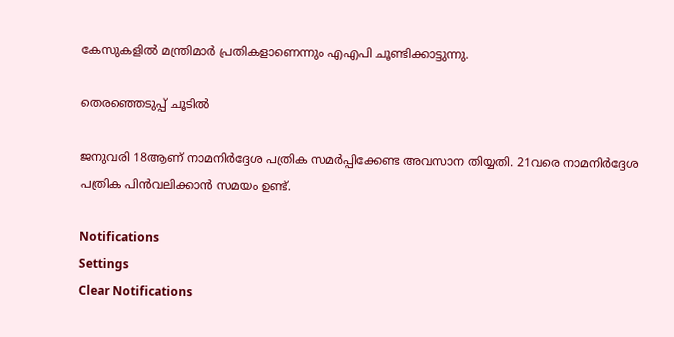കേസുകളില്‍ മന്ത്രിമാര്‍ പ്രതികളാണെന്നും എഎപി ചൂണ്ടിക്കാട്ടുന്നു.

തെരഞ്ഞെടുപ്പ് ചൂടില്‍

ജനുവരി 18ആണ് നാമനിര്‍ദ്ദേശ പത്രിക സമര്‍പ്പിക്കേണ്ട അവസാന തിയ്യതി. 21വരെ നാമനിര്‍ദ്ദേശ പത്രിക പിന്‍വലിക്കാന്‍ സമയം ഉണ്ട്.

Notifications
Settings
Clear Notifications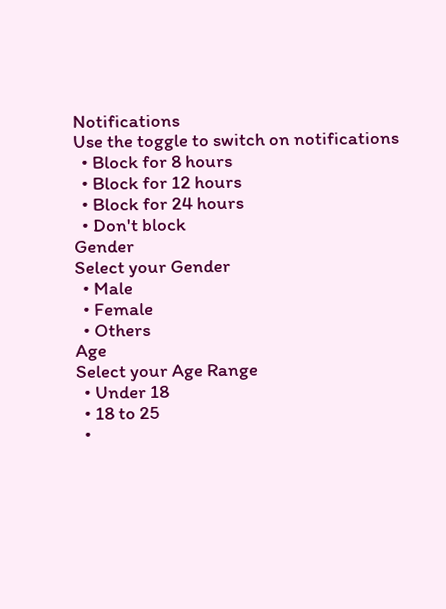Notifications
Use the toggle to switch on notifications
  • Block for 8 hours
  • Block for 12 hours
  • Block for 24 hours
  • Don't block
Gender
Select your Gender
  • Male
  • Female
  • Others
Age
Select your Age Range
  • Under 18
  • 18 to 25
  •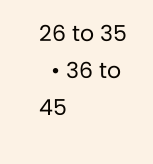26 to 35
  • 36 to 45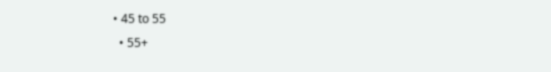• 45 to 55
  • 55+